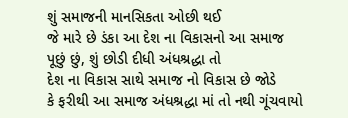શું સમાજની માનસિકતા ઓછી થઈ
જે મારે છે ડંકા આ દેશ ના વિકાસનો આ સમાજ
પૂછું છું, શું છોડી દીધી અંધશ્રદ્ધા તો
દેશ ના વિકાસ સાથે સમાજ નો વિકાસ છે જોડે
કે ફરીથી આ સમાજ અંધશ્રદ્ધા માં તો નથી ગૂંચવાયો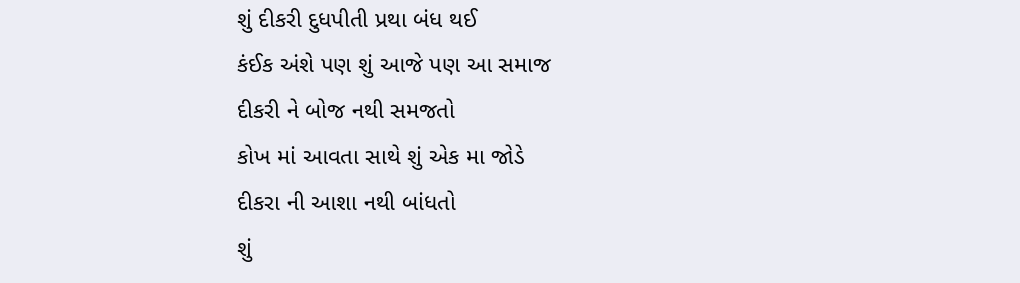શું દીકરી દુધપીતી પ્રથા બંધ થઈ
કંઈક અંશે પણ શું આજે પણ આ સમાજ
દીકરી ને બોજ નથી સમજતો
કોખ માં આવતા સાથે શું એક મા જોડે
દીકરા ની આશા નથી બાંધતો
શું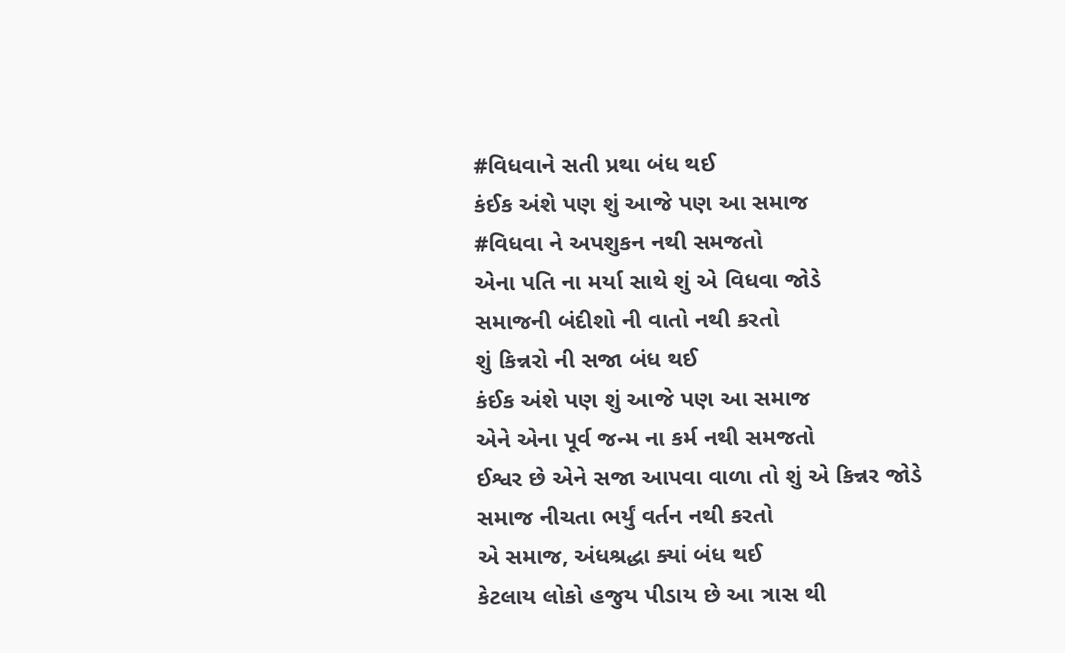#વિધવાને સતી પ્રથા બંધ થઈ
કંઈક અંશે પણ શું આજે પણ આ સમાજ
#વિધવા ને અપશુકન નથી સમજતો
એના પતિ ના મર્યા સાથે શું એ વિધવા જોડે
સમાજની બંદીશો ની વાતો નથી કરતો
શું કિન્નરો ની સજા બંધ થઈ
કંઈક અંશે પણ શું આજે પણ આ સમાજ
એને એના પૂર્વ જન્મ ના કર્મ નથી સમજતો
ઈશ્વર છે એને સજા આપવા વાળા તો શું એ કિન્નર જોડે
સમાજ નીચતા ભર્યું વર્તન નથી કરતો
એ સમાજ, અંધશ્રદ્ધા ક્યાં બંધ થઈ
કેટલાય લોકો હજુય પીડાય છે આ ત્રાસ થી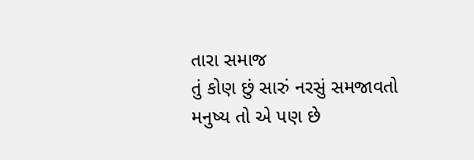તારા સમાજ
તું કોણ છું સારું નરસું સમજાવતો
મનુષ્ય તો એ પણ છે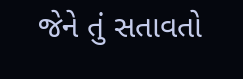જેને તું સતાવતો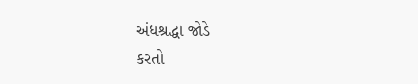અંધશ્રદ્ધા જોડે
કરતો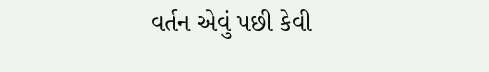વર્તન એવું પછી કેવી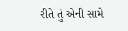રીતે તું એની સામે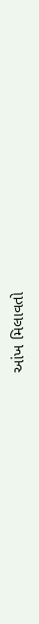આંખ મિલાવતો